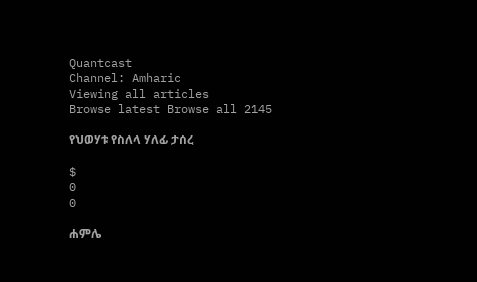Quantcast
Channel: Amharic
Viewing all articles
Browse latest Browse all 2145

የህወሃቱ የስለላ ሃለፊ ታሰረ

$
0
0

ሐምሌ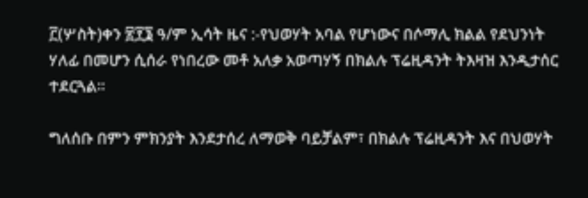፫(ሦስት)ቀን ፳፻፮ ዓ/ም ኢሳት ዜና :-የህወሃት አባል የሆነውና በሶማሊ ክልል የደህንነት ሃለፊ በመሆን ሲሰራ የነበረው መቶ አለቃ አወጣሃኝ በክልሉ ፕሬዚዳንት ትእዛዝ እንዲታሰር ተደርጓል።

ግለሰቡ በምን ምክንያት እንደታሰረ ለማወቅ ባይቻልም፣ በክልሉ ፕሬዚዳንት እና በህወሃት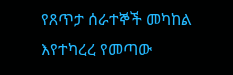የጸጥታ ሰራተኞች መካከል እየተካረረ የመጣው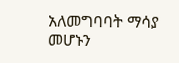አለመግባባት ማሳያ መሆኑን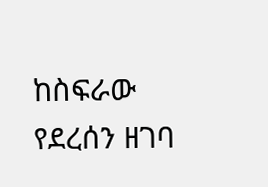ከስፍራው የደረሰን ዘገባ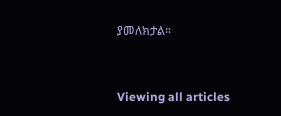ያመለክታል።


Viewing all articles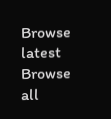Browse latest Browse all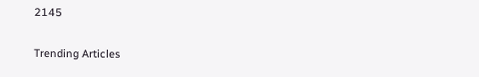2145

Trending Articles